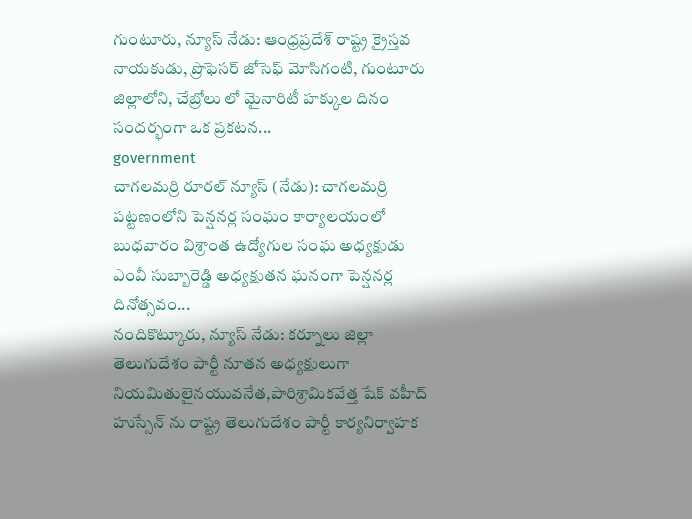గుంటూరు, న్యూస్ నేడు: ఆంధ్రప్రదేశ్ రాష్ట్ర క్రైస్తవ నాయకుడు, ప్రొఫెసర్ జోసెఫ్ మోసిగంటి, గుంటూరు జిల్లాలోని, చేబ్రోలు లో మైనారిటీ హక్కుల దినం సందర్భంగా ఒక ప్రకటన...
government
చాగలమర్రి రూరల్ న్యూస్ (నేడు): చాగలమర్రి పట్టణంలోని పెన్షనర్ల సంఘం కార్యాలయంలో బుధవారం విశ్రాంత ఉద్యోగుల సంఘ అధ్యక్షుడు ఎంవీ సుబ్బారెడ్డి అధ్యక్షుతన ఘనంగా పెన్షనర్ల దినోత్సవం...
నందికొట్కూరు, న్యూస్ నేడు: కర్నూలు జిల్లా తెలుగుదేశం పార్టీ నూతన అధ్యక్షులుగా నియమితులైనయువనేత,పారిశ్రామికవేత్త షేక్ వహీద్ హుస్సేన్ ను రాష్ట్ర తెలుగుదేశం పార్టీ కార్యనిర్వాహక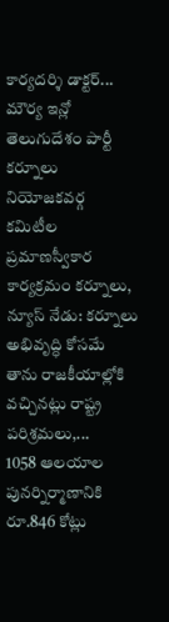కార్యదర్శి డాక్టర్...
మౌర్య ఇన్లో తెలుగుదేశం పార్టీ కర్నూలు నియోజకవర్గ కమిటీల ప్రమాణస్వీకార కార్యక్రమం కర్నూలు, న్యూస్ నేడు: కర్నూలు అభివృద్ధి కోసమే తాను రాజకీయాల్లోకి వచ్చినట్లు రాష్ట్ర పరిశ్రమలు,...
1058 ఆలయాల పునర్నిర్మాణానికి రూ.846 కోట్లు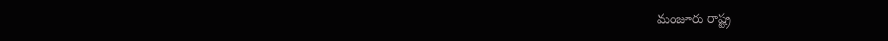మంజూరు రాష్ట్ర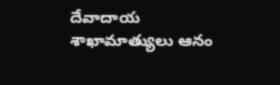దేవాదాయ శాఖామాత్యులు ఆనం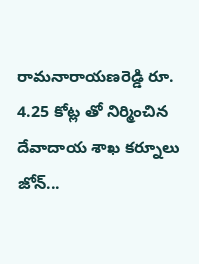రామనారాయణరెడ్డి రూ. 4.25 కోట్ల తో నిర్మించిన దేవాదాయ శాఖ కర్నూలు జోన్...